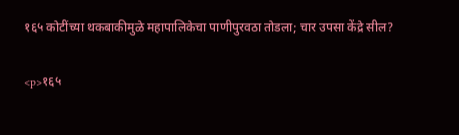१६५ कोटींच्या थकबाकीमुळे महापालिकेचा पाणीपुरवठा तोडला; चार उपसा केंद्रे सील?

<p>१६५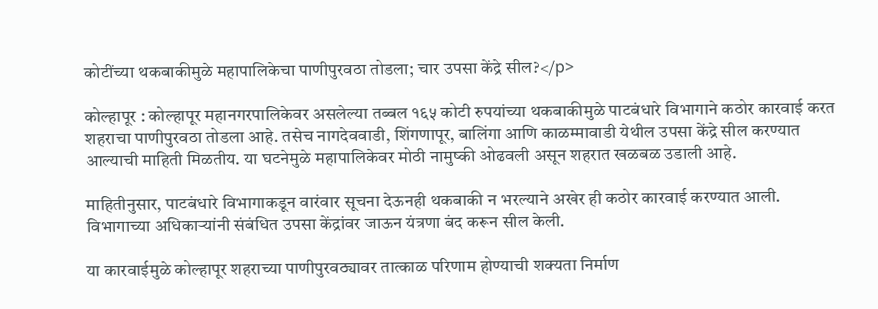कोटींच्या थकबाकीमुळे महापालिकेचा पाणीपुरवठा तोडला; चार उपसा केंद्रे सील?</p>

कोल्हापूर : कोल्हापूर महानगरपालिकेवर असलेल्या तब्बल १६५ कोटी रुपयांच्या थकबाकीमुळे पाटबंधारे विभागाने कठोर कारवाई करत शहराचा पाणीपुरवठा तोडला आहे. तसेच नागदेववाडी, शिंगणापूर, बालिंगा आणि काळम्मावाडी येथील उपसा केंद्रे सील करण्यात आल्याची माहिती मिळतीय. या घटनेमुळे महापालिकेवर मोठी नामुष्की ओढवली असून शहरात खळबळ उडाली आहे.

माहितीनुसार, पाटबंधारे विभागाकडून वारंवार सूचना देऊनही थकबाकी न भरल्याने अखेर ही कठोर कारवाई करण्यात आली. विभागाच्या अधिकाऱ्यांनी संबंधित उपसा केंद्रांवर जाऊन यंत्रणा बंद करून सील केली.

या कारवाईमुळे कोल्हापूर शहराच्या पाणीपुरवठ्यावर तात्काळ परिणाम होण्याची शक्यता निर्माण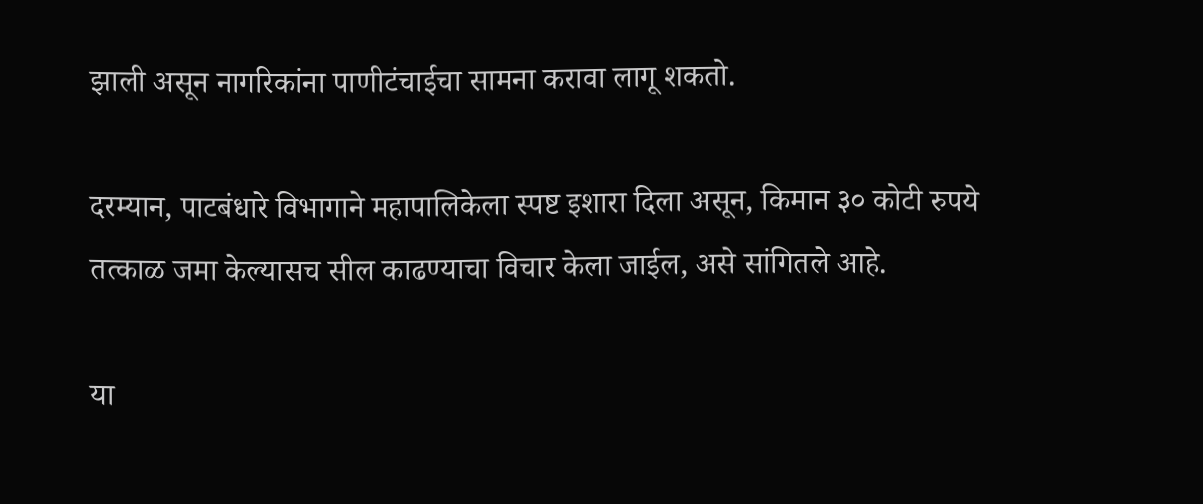झाली असून नागरिकांना पाणीटंचाईचा सामना करावा लागू शकतो.

दरम्यान, पाटबंधारे विभागाने महापालिकेला स्पष्ट इशारा दिला असून, किमान ३० कोटी रुपये तत्काळ जमा केल्यासच सील काढण्याचा विचार केला जाईल, असे सांगितले आहे.

या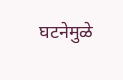घटनेमुळे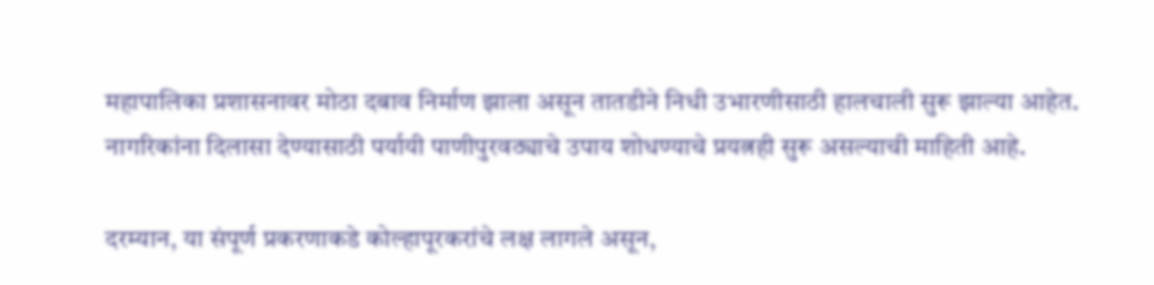महापालिका प्रशासनावर मोठा दबाव निर्माण झाला असून तातडीने निधी उभारणीसाठी हालचाली सुरू झाल्या आहेत. नागरिकांना दिलासा देण्यासाठी पर्यायी पाणीपुरवठ्याचे उपाय शोधण्याचे प्रयत्नही सुरू असल्याची माहिती आहे.

दरम्यान, या संपूर्ण प्रकरणाकडे कोल्हापूरकरांचे लक्ष लागले असून,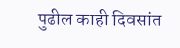पुढील काही दिवसांत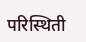परिस्थिती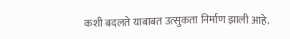कशी बदलते याबाबत उत्सुकता निर्माण झाली आहे.